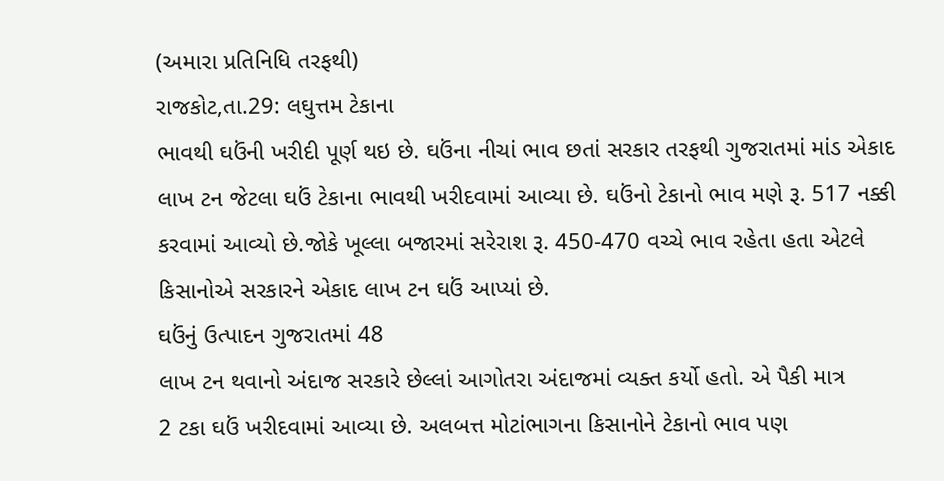(અમારા પ્રતિનિધિ તરફથી)
રાજકોટ,તા.29: લઘુત્તમ ટેકાના
ભાવથી ઘઉંની ખરીદી પૂર્ણ થઇ છે. ઘઉંના નીચાં ભાવ છતાં સરકાર તરફથી ગુજરાતમાં માંડ એકાદ
લાખ ટન જેટલા ઘઉં ટેકાના ભાવથી ખરીદવામાં આવ્યા છે. ઘઉંનો ટેકાનો ભાવ મણે રૂ. 517 નક્કી
કરવામાં આવ્યો છે.જોકે ખૂલ્લા બજારમાં સરેરાશ રૂ. 450-470 વચ્ચે ભાવ રહેતા હતા એટલે
કિસાનોએ સરકારને એકાદ લાખ ટન ઘઉં આપ્યાં છે.
ઘઉંનું ઉત્પાદન ગુજરાતમાં 48
લાખ ટન થવાનો અંદાજ સરકારે છેલ્લાં આગોતરા અંદાજમાં વ્યક્ત કર્યો હતો. એ પૈકી માત્ર
2 ટકા ઘઉં ખરીદવામાં આવ્યા છે. અલબત્ત મોટાંભાગના કિસાનોને ટેકાનો ભાવ પણ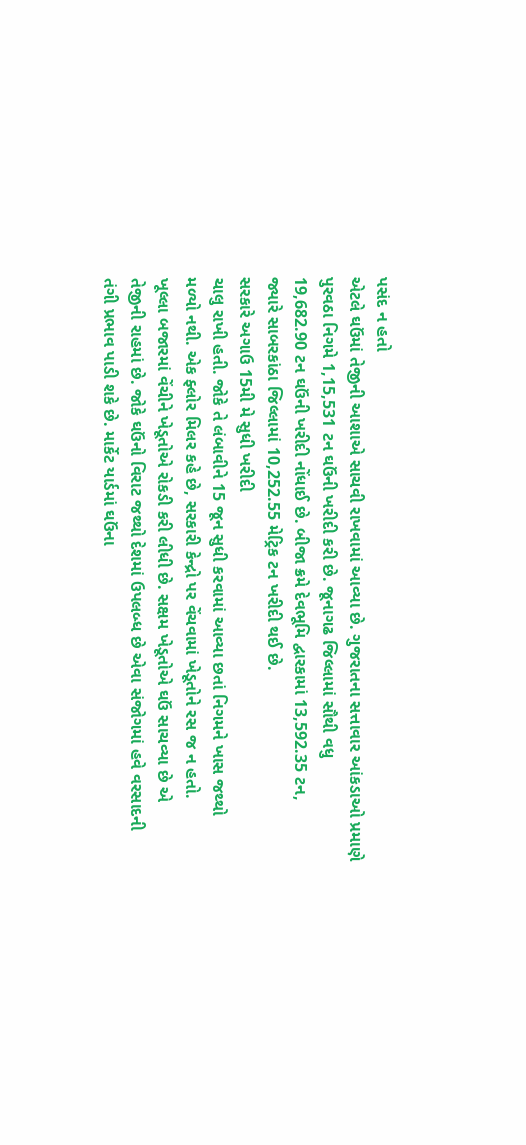પસંદ ન હતો
એટલે ઘઉંમાં તેજીની આશાએ સાચવી રાખવામાં આવ્યા છે. ગુજરાતના સત્તાવાર આંકડાઓ પ્રમાણે
પુરવઠા નિગમે 1,15,531 ટન ઘઉંની ખરીદી કરી છે. જૂનાગઢ જિલ્લામાં સૌથી વધુ
19,682.90 ટન ઘઉંની ખરીદી નોંધાઈ છે. બીજા ક્રમે દેવભૂમિ દ્વારકામાં 13,592.35 ટન,
જ્યારે સાબરકાંઠા જિલ્લામાં 10,252.55 મેટ્રિક ટન ખરીદી થઈ છે.
સરકારે અગાઉ 15મી મે સુધી ખરીદી
ચાલુ રાખી હતી. જોકે તે લંબાવીને 15 જૂન સુધી કરવામાં આવ્યા છતાં નિગમને ખાસ જથ્થો
મળ્યો નથી. એક ફ્લોર મિલર કહે છે, સરકારી કેન્દ્રો પર વેંચવામાં ખેડૂતોને રસ જ ન હતો.
ખૂલ્લા બજારમાં વેંચીને ખેડૂતોએ રોકડી કરી લીધી છે. સક્ષમ ખેડૂતોએ ઘઉં સાચવ્યા છે એ
તેજીની રાહમાં છે. જોકે ઘઉંનો વિરાટ જથ્થો દેશમાં ઉપલબ્ધ છે એવા સંજોગમાં હવે વરસાદની
તંગી પ્રભાવ પાડી શકે છે. માર્કેટ યાર્ડમાં ઘઉંના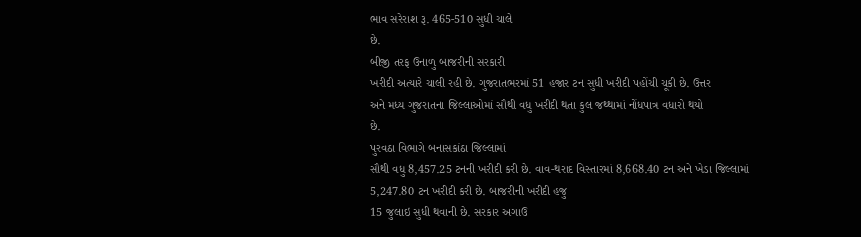ભાવ સરેરાશ રૂ. 465-510 સુધી ચાલે
છે.
બીજી તરફ ઉનાળુ બાજરીની સરકારી
ખરીદી અત્યારે ચાલી રહી છે. ગુજરાતભરમાં 51 હજાર ટન સુધી ખરીદી પહોંચી ચૂકી છે. ઉત્તર
અને મધ્ય ગુજરાતના જિલ્લાઓમાં સૌથી વધુ ખરીદી થતા કુલ જથ્થામાં નોંધપાત્ર વધારો થયો
છે.
પુરવઠા વિભાગે બનાસકાંઠા જિલ્લામાં
સૌથી વધુ 8,457.25 ટનની ખરીદી કરી છે. વાવ-થરાદ વિસ્તારમાં 8,668.40 ટન અને ખેડા જિલ્લામાં
5,247.80 ટન ખરીદી કરી છે. બાજરીની ખરીદી હજુ
15 જુલાઇ સુધી થવાની છે. સરકાર અગાઉ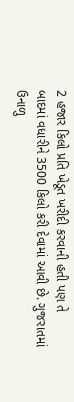2 હજાર કિલો પ્રતિ ખેડૂત ખરીદી કરવાની હતી પણ તે
બાદમાં વધારીને 3500 કિલો કરી દેવામાં આવી છે. ગુજરાતમાં ઉનાળુ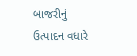બાજરીનું ઉત્પાદન વધારે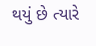થયું છે ત્યારે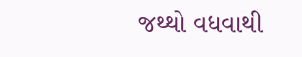જથ્થો વધવાથી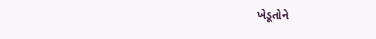ખેડૂતોને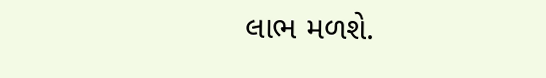લાભ મળશે.